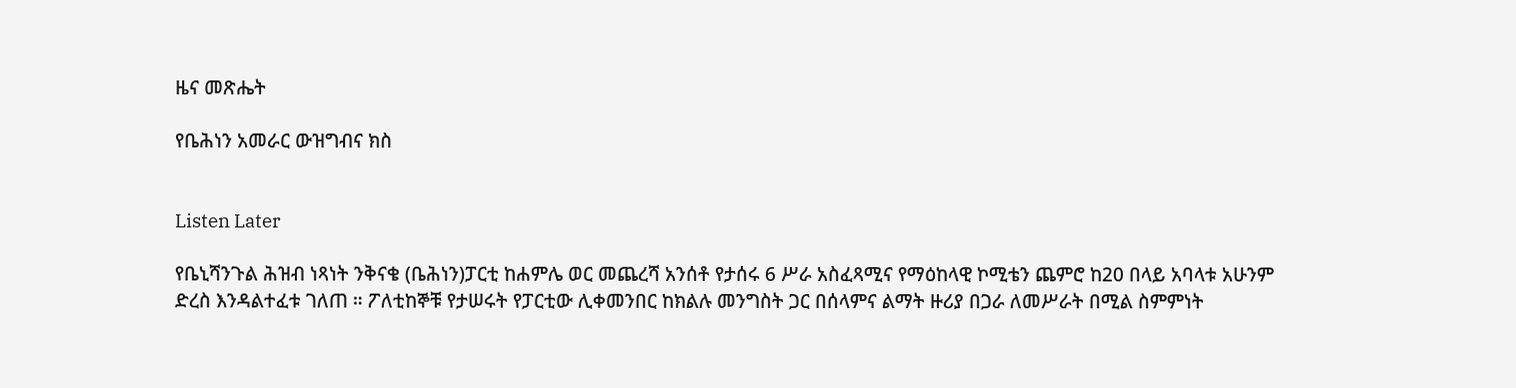ዜና መጽሔት

የቤሕነን አመራር ውዝግብና ክስ


Listen Later

የቤኒሻንጉል ሕዝብ ነጻነት ንቅናቄ (ቤሕነን)ፓርቲ ከሐምሌ ወር መጨረሻ አንሰቶ የታሰሩ 6 ሥራ አስፈጻሚና የማዕከላዊ ኮሚቴን ጨምሮ ከ20 በላይ አባላቱ አሁንም ድረስ እንዳልተፈቱ ገለጠ ። ፖለቲከኞቹ የታሠሩት የፓርቲው ሊቀመንበር ከክልሉ መንግስት ጋር በሰላምና ልማት ዙሪያ በጋራ ለመሥራት በሚል ስምምነት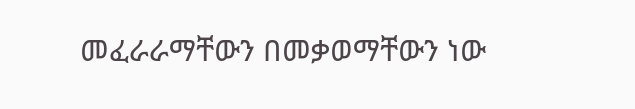መፈራራማቸውን በመቃወማቸውን ነው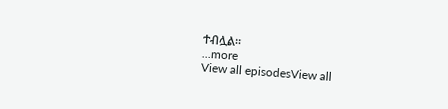ተብሏል።
...more
View all episodesView all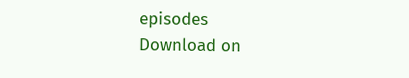episodes
Download on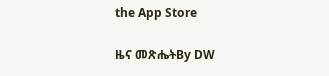the App Store

ዜና መጽሔትBy DW